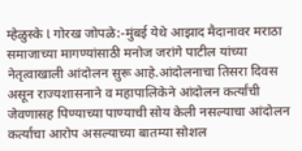म्हेळुस्के l गोरख जोपळे:-मुंबई येथे आझाद मैदानावर मराठा समाजाच्या मागण्यांसाठी मनोज जरांगे पाटील यांच्या नेतृत्वाखाली आंदोलन सुरू आहे.आंदोलनाचा तिसरा दिवस असून राज्यशासनाने व महापालिकेने आंदोलन कर्त्यांची जेवणासह पिण्याच्या पाण्याची सोय केली नसल्याचा आंदोलन कर्त्यांचा आरोप असल्याच्या बातम्या सोशल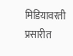मिडियावरती प्रसारीत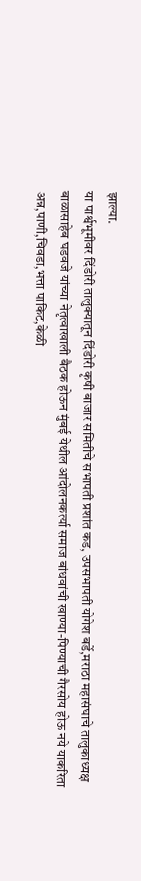झाल्या.
या पार्श्वभूमीवर दिंडोरी तालुक्यातून दिंडोरी कृषी बाजार समितीचे सभापती प्रशांत कड, उपसभापती योगेश बर्डे,मराठा महासंघाचे तालुकाध्यक्ष बाळासाहेब घडवजे यांच्या नेतृत्वाखाली बैठक होऊन मुंबई येथील आंदोलनकर्त्या समाज बांधवांची खाण्या-पिण्याची गैरसोय होऊ नये याकरिता अन्न,पाणी,चिवडा,भत्ता पाकिट,केळी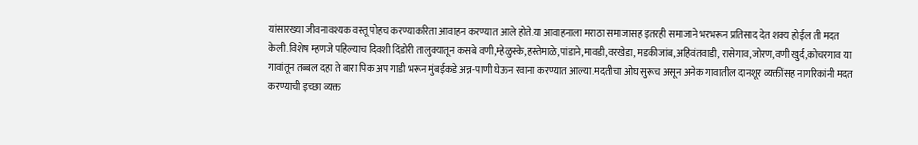यांसारख्या जीवनावश्यक वस्तू पोहच करण्याकरिता आवाहन करण्यात आले होते.या आवाहनाला मराठा समाजासह इतरही समाजाने भरभरून प्रतिसाद देत शक्य होईल ती मदत केली.विशेष म्हणजे पहिल्याच दिवशी दिंडोरी तालुक्यातून कसबे वणी,म्हेळुस्के,हस्तेमाळे,पांडाने,मावडी,वरखेडा, मडकीजांब,अहिवंतवाडी, रासेगाव,जोरण,वणी खुर्द,कोचरगाव या गावांतून तब्बल दहा ते बारा पिक अप गाडी भरून मुंबईकडे अन्न-पाणी घेऊन रवाना करण्यात आल्या.मदतीचा ओघ सुरूच असून अनेक गावातील दानशूर व्यक्तींसह नागरिकांनी मदत करण्याची इच्छा व्यक्त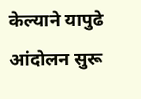केल्याने यापुढे आंदोलन सुरू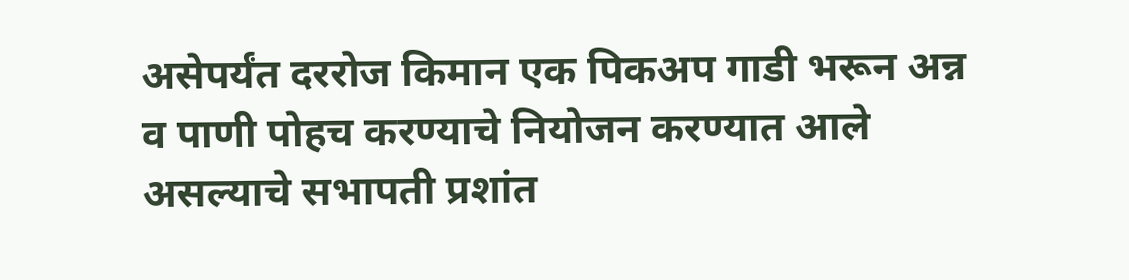असेपर्यंत दररोज किमान एक पिकअप गाडी भरून अन्न व पाणी पोहच करण्याचे नियोजन करण्यात आले असल्याचे सभापती प्रशांत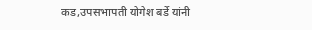कड,उपसभापती योगेश बर्डे यांनी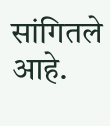सांगितले आहे.